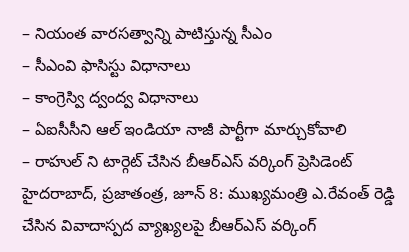– నియంత వారసత్వాన్ని పాటిస్తున్న సీఎం
– సీఎంవి ఫాసిస్టు విధానాలు
– కాంగ్రెస్వి ద్వంద్వ విధానాలు
– ఏఐసీసీని ఆల్ ఇండియా నాజీ పార్టీగా మార్చుకోవాలి
– రాహుల్ ని టార్గెట్ చేసిన బీఆర్ఎస్ వర్కింగ్ ప్రెసిడెంట్
హైదరాబాద్, ప్రజాతంత్ర, జూన్ 8: ముఖ్యమంత్రి ఎ.రేవంత్ రెడ్డి చేసిన వివాదాస్పద వ్యాఖ్యలపై బీఆర్ఎస్ వర్కింగ్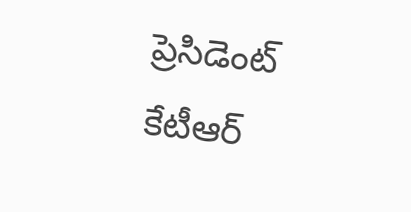ప్రెసిడెంట్ కేటీఆర్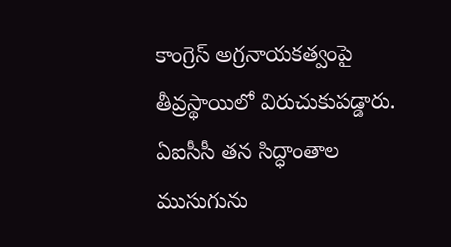కాంగ్రెస్ అగ్రనాయకత్వంపై తీవ్రస్థాయిలో విరుచుకుపడ్డారు. ఏఐసీసీ తన సిద్ధాంతాల ముసుగును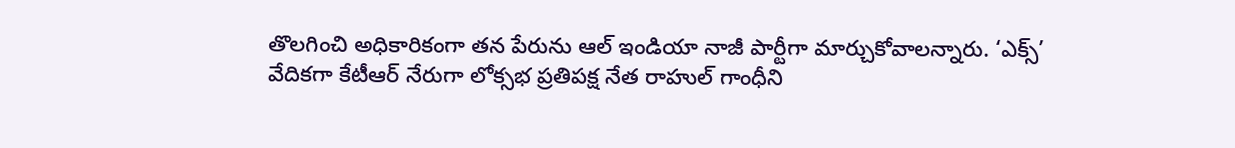తొలగించి అధికారికంగా తన పేరును ఆల్ ఇండియా నాజీ పార్టీగా మార్చుకోవాలన్నారు. ‘ఎక్స్’ వేదికగా కేటీఆర్ నేరుగా లోక్సభ ప్రతిపక్ష నేత రాహుల్ గాంధీని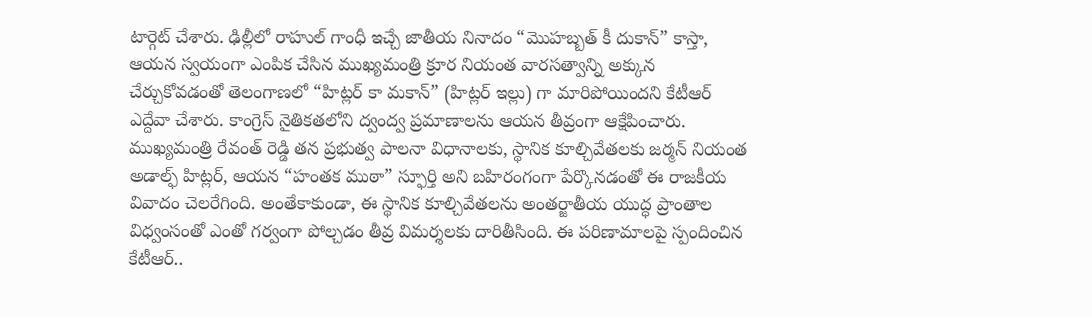టార్గెట్ చేశారు. ఢిల్లీలో రాహుల్ గాంధీ ఇచ్చే జాతీయ నినాదం “మొహబ్బత్ కీ దుకాన్” కాస్తా, ఆయన స్వయంగా ఎంపిక చేసిన ముఖ్యమంత్రి క్రూర నియంత వారసత్వాన్ని అక్కున చేర్చుకోవడంతో తెలంగాణలో “హిట్లర్ కా మకాన్” (హిట్లర్ ఇల్లు) గా మారిపోయిందని కేటీఆర్ ఎద్దేవా చేశారు. కాంగ్రెస్ నైతికతలోని ద్వంద్వ ప్రమాణాలను ఆయన తీవ్రంగా ఆక్షేపించారు. ముఖ్యమంత్రి రేవంత్ రెడ్డి తన ప్రభుత్వ పాలనా విధానాలకు, స్థానిక కూల్చివేతలకు జర్మన్ నియంత అడాల్ఫ్ హిట్లర్, ఆయన “హంతక ముఠా” స్ఫూర్తి అని బహిరంగంగా పేర్కొనడంతో ఈ రాజకీయ వివాదం చెలరేగింది. అంతేకాకుండా, ఈ స్థానిక కూల్చివేతలను అంతర్జాతీయ యుద్ధ ప్రాంతాల విధ్వంసంతో ఎంతో గర్వంగా పోల్చడం తీవ్ర విమర్శలకు దారితీసింది. ఈ పరిణామాలపై స్పందించిన కేటీఆర్..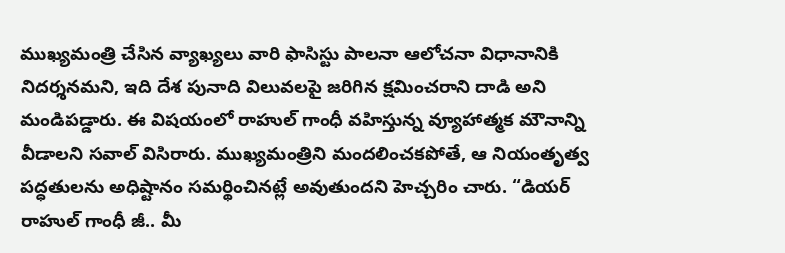ముఖ్యమంత్రి చేసిన వ్యాఖ్యలు వారి ఫాసిస్టు పాలనా ఆలోచనా విధానానికి నిదర్శనమని, ఇది దేశ పునాది విలువలపై జరిగిన క్షమించరాని దాడి అని మండిపడ్డారు. ఈ విషయంలో రాహుల్ గాంధీ వహిస్తున్న వ్యూహాత్మక మౌనాన్ని వీడాలని సవాల్ విసిరారు. ముఖ్యమంత్రిని మందలించకపోతే, ఆ నియంతృత్వ పద్ధతులను అధిష్టానం సమర్థించినట్లే అవుతుందని హెచ్చరిం చారు. “డియర్ రాహుల్ గాంధీ జీ.. మీ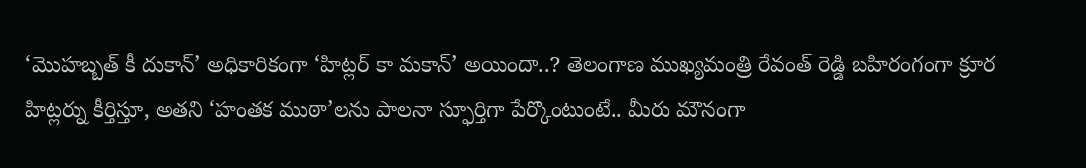‘మొహబ్బత్ కీ దుకాన్’ అధికారికంగా ‘హిట్లర్ కా మకాన్’ అయిందా..? తెలంగాణ ముఖ్యమంత్రి రేవంత్ రెడ్డి బహిరంగంగా క్రూర హిట్లర్ను కీర్తిస్తూ, అతని ‘హంతక ముఠా’లను పాలనా స్ఫూర్తిగా పేర్కొంటుంటే.. మీరు మౌనంగా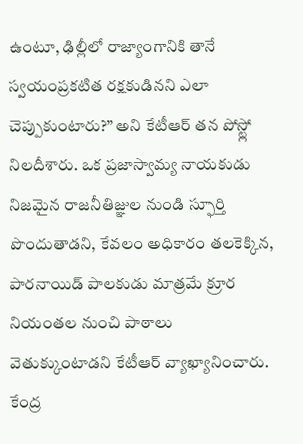ఉంటూ, ఢిల్లీలో రాజ్యాంగానికి తానే స్వయంప్రకటిత రక్షకుడినని ఎలా చెప్పుకుంటారు?” అని కేటీఆర్ తన పోస్ట్లో నిలదీశారు. ఒక ప్రజాస్వామ్య నాయకుడు నిజమైన రాజనీతిజ్ఞుల నుండి స్ఫూర్తి పొందుతాడని, కేవలం అధికారం తలకెక్కిన, పారనాయిడ్ పాలకుడు మాత్రమే క్రూర నియంతల నుంచి పాఠాలు వెతుక్కుంటాడని కేటీఆర్ వ్యాఖ్యానించారు. కేంద్ర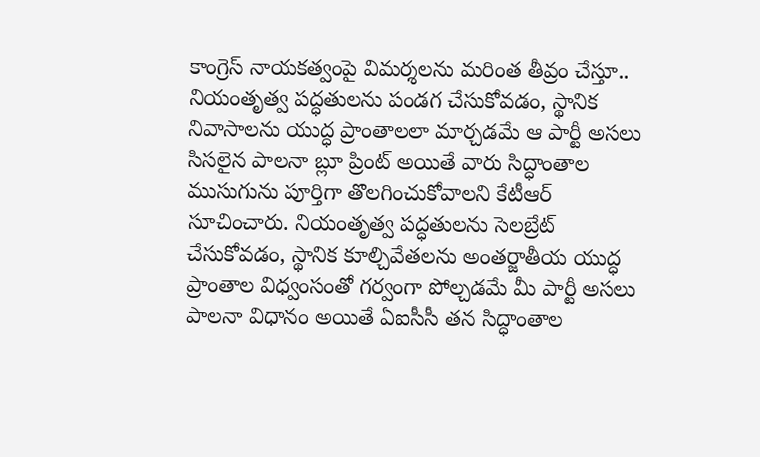కాంగ్రెస్ నాయకత్వంపై విమర్శలను మరింత తీవ్రం చేస్తూ.. నియంతృత్వ పద్ధతులను పండగ చేసుకోవడం, స్థానిక నివాసాలను యుద్ధ ప్రాంతాలలా మార్చడమే ఆ పార్టీ అసలు సిసలైన పాలనా బ్లూ ప్రింట్ అయితే వారు సిద్ధాంతాల ముసుగును పూర్తిగా తొలగించుకోవాలని కేటీఆర్ సూచించారు. నియంతృత్వ పద్ధతులను సెలబ్రేట్ చేసుకోవడం, స్థానిక కూల్చివేతలను అంతర్జాతీయ యుద్ధ ప్రాంతాల విధ్వంసంతో గర్వంగా పోల్చడమే మీ పార్టీ అసలు పాలనా విధానం అయితే ఏఐసీసీ తన సిద్ధాంతాల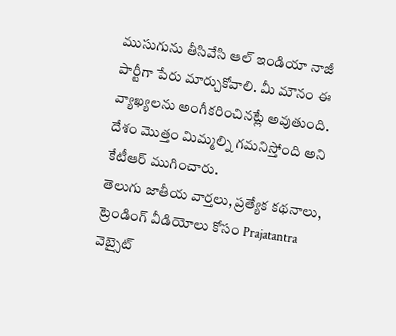ముసుగును తీసివేసి ఆల్ ఇండియా నాజీ పార్టీగా పేరు మార్చుకోవాలి. మీ మౌనం ఈ వ్యాఖ్యలను అంగీకరించినట్లే అవుతుంది. దేశం మొత్తం మిమ్మల్ని గమనిస్తోంది అని కేటీఆర్ ముగించారు.
తెలుగు జాతీయ వార్తలు, ప్రత్యేక కథనాలు, ట్రెండింగ్ వీడియోలు కోసం Prajatantra వెబ్సైట్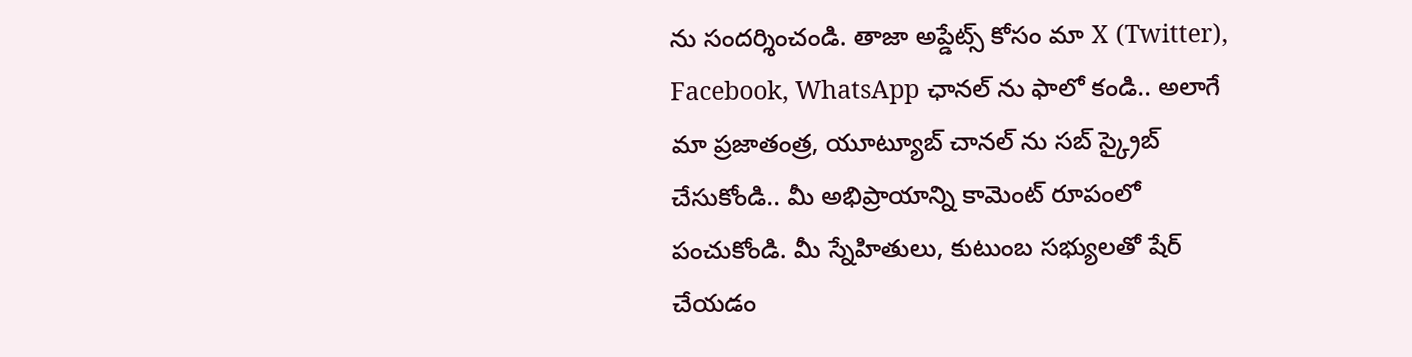ను సందర్శించండి. తాజా అప్డేట్స్ కోసం మా X (Twitter), Facebook, WhatsApp ఛానల్ ను ఫాలో కండి.. అలాగే మా ప్రజాతంత్ర, యూట్యూబ్ చానల్ ను సబ్ స్క్రైబ్ చేసుకోండి.. మీ అభిప్రాయాన్ని కామెంట్ రూపంలో పంచుకోండి. మీ స్నేహితులు, కుటుంబ సభ్యులతో షేర్ చేయడం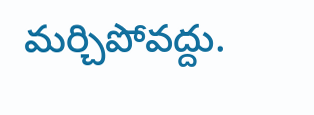మర్చిపోవద్దు.